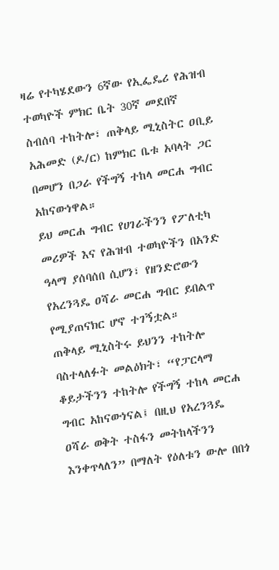ዛሬ የተካሄደውን 6ኛው የኢፌዴሪ የሕዝብ ተወካዮች ምክር ቤት 30ኛ መደበኛ ስብሰባ ተከትሎ፣ ጠቅላይ ሚኒስትር ዐቢይ አሕመድ (ዶ/ር) ከምክር ቤቱ አባላት ጋር በመሆን በጋራ የችግኝ ተከላ መርሐ ግብር አከናውነዋል።
ይህ መርሐ ግብር የሀገራችንን የፖለቲካ መሪዎች እና የሕዝብ ተወካዮችን በአንድ ዓላማ ያሰባሰበ ሲሆን፣ የዘንድሮውን የአረንጓዴ ዐሻራ መርሐ ግብር ይበልጥ የሚያጠናክር ሆኖ ተገኝቷል።
ጠቅላይ ሚኒስትሩ ይህንን ተከትሎ ባስተላለፉት መልዕክት፣ “የፓርላማ ቆይታችንን ተከትሎ የችግኝ ተከላ መርሐ ግብር አከናውነናል፤ በዚህ የአረንጓዴ ዐሻራ ወቅት ተስፋን መትከላችንን እንቀጥላለን” በማለት የዕለቱን ውሎ በበጎ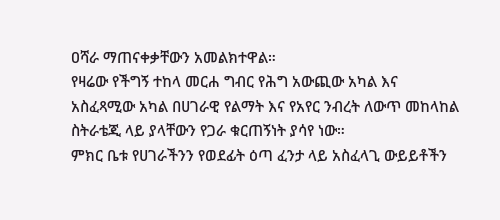ዐሻራ ማጠናቀቃቸውን አመልክተዋል።
የዛሬው የችግኝ ተከላ መርሐ ግብር የሕግ አውጪው አካል እና አስፈጻሚው አካል በሀገራዊ የልማት እና የአየር ንብረት ለውጥ መከላከል ስትራቴጂ ላይ ያላቸውን የጋራ ቁርጠኝነት ያሳየ ነው።
ምክር ቤቱ የሀገራችንን የወደፊት ዕጣ ፈንታ ላይ አስፈላጊ ውይይቶችን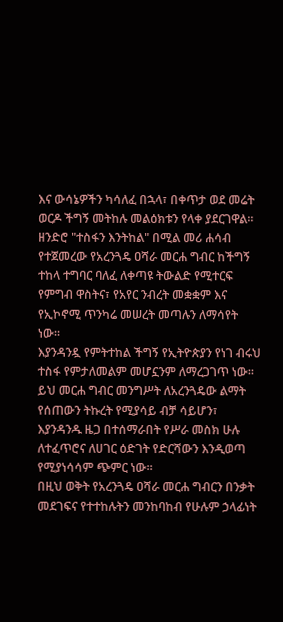እና ውሳኔዎችን ካሳለፈ በኋላ፣ በቀጥታ ወደ መሬት ወርዶ ችግኝ መትከሉ መልዕክቱን የላቀ ያደርገዋል።
ዘንድሮ "ተስፋን እንትከል" በሚል መሪ ሐሳብ የተጀመረው የአረንጓዴ ዐሻራ መርሐ ግብር ከችግኝ ተከላ ተግባር ባለፈ ለቀጣዩ ትውልድ የሚተርፍ የምግብ ዋስትና፣ የአየር ንብረት መቋቋም እና የኢኮኖሚ ጥንካሬ መሠረት መጣሉን ለማሳየት ነው።
እያንዳንዷ የምትተከል ችግኝ የኢትዮጵያን የነገ ብሩህ ተስፋ የምታለመልም መሆኗንም ለማረጋገጥ ነው።
ይህ መርሐ ግብር መንግሥት ለአረንጓዴው ልማት የሰጠውን ትኩረት የሚያሳይ ብቻ ሳይሆን፣ እያንዳንዱ ዜጋ በተሰማራበት የሥራ መስክ ሁሉ ለተፈጥሮና ለሀገር ዕድገት የድርሻውን እንዲወጣ የሚያነሳሳም ጭምር ነው።
በዚህ ወቅት የአረንጓዴ ዐሻራ መርሐ ግብርን በንቃት መደገፍና የተተከሉትን መንከባከብ የሁሉም ኃላፊነት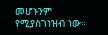መሆኑንም የሚያስገነዝብ ነው።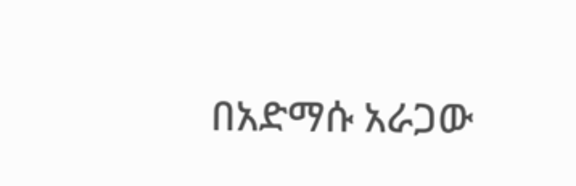በአድማሱ አራጋው